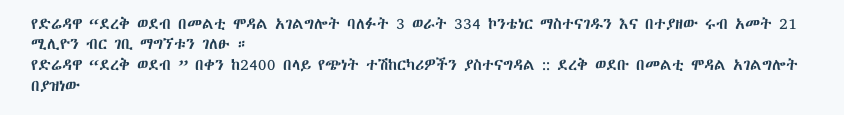የድሬዳዋ “ደረቅ ወደብ በመልቲ ሞዳል አገልግሎት ባለፉት 3 ወራት 334 ኮንቴነር ማስተናገዱን እና በተያዘው ሩብ አመት 21 ሚሊዮን ብር ገቢ ማግኘቱን ገለፁ ።
የድሬዳዋ “ደረቅ ወደብ ” በቀን ከ2400 በላይ የጭነት ተሽከርካሪዎችን ያስተናግዳል :: ደረቅ ወደቡ በመልቲ ሞዳል አገልግሎት በያዝነው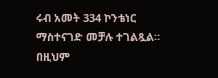ሩብ አመት 334 ኮንቴነር ማስተናገድ መቻሉ ተገልጿል። በዚህም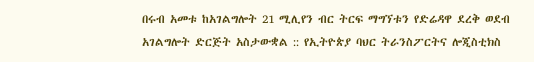በሩብ አመቱ ከአገልግሎት 21 ሚሊየን ብር ትርፍ ማግኘቱን የድሬዳዋ ደረቅ ወደብ አገልግሎት ድርጅት አስታውቋል :: የኢትዮጵያ ባህር ትራንስፖርትና ሎጂስቲክስ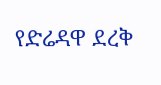የድሬዳዋ ደረቅ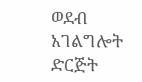ወደብ አገልግሎት ድርጅት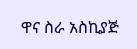ዋና ስራ አስኪያጅ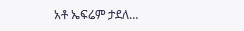አቶ ኤፍሬም ታደለ…